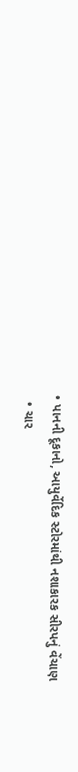• પાનની દૂકાનો, આયુર્વેદિક સ્ટોરમાંથી નશાકારક સીરપનું વેંચાણ
  • ચાર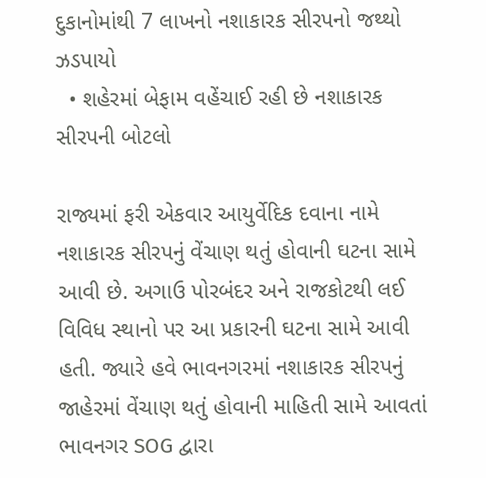દુકાનોમાંથી 7 લાખનો નશાકારક સીરપનો જથ્થો ઝડપાયો
  • શહેરમાં બેફામ વહેંચાઈ રહી છે નશાકારક સીરપની બોટલો

રાજ્યમાં ફરી એકવાર આયુર્વેદિક દવાના નામે નશાકારક સીરપનું વેંચાણ થતું હોવાની ઘટના સામે આવી છે. અગાઉ પોરબંદર અને રાજકોટથી લઈ વિવિધ સ્થાનો પર આ પ્રકારની ઘટના સામે આવી હતી. જ્યારે હવે ભાવનગરમાં નશાકારક સીરપનું જાહેરમાં વેંચાણ થતું હોવાની માહિતી સામે આવતાં ભાવનગર SOG દ્વારા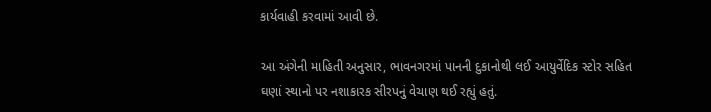કાર્યવાહી કરવામાં આવી છે.

આ અંગેની માહિતી અનુસાર, ભાવનગરમાં પાનની દુકાનોથી લઈ આયુર્વેદિક સ્ટોર સહિત ઘણાં સ્થાનો પર નશાકારક સીરપનું વેચાણ થઈ રહ્યું હતું.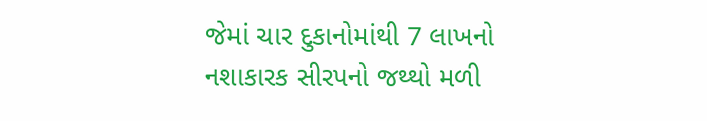જેમાં ચાર દુકાનોમાંથી 7 લાખનો નશાકારક સીરપનો જથ્થો મળી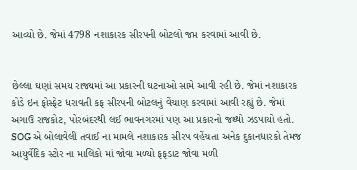આવ્યો છે. જેમાં 4798 નશાકારક સીરપની બોટલો જપ્ત કરવામાં આવી છે.


છેલ્લા ઘણાં સમય રાજ્યમાં આ પ્રકારની ઘટનાઓ સામે આવી રહી છે. જેમાં નશાકારક કોડે ઇન ફોસ્ફેટ ધરાવતી કફ સીરપની બોટલનું વેંચાણ કરવામાં આવી રહ્યું છે. જેમાં અગાઉ રાજકોટ, પોરબંદરથી લઈ ભાવનગરમાં પણ આ પ્રકારનો જથ્થો ઝડપાયો હતો. SOG એ બોલાવેલી તવાઈ ના મામલે નશાકારક સીરપ વહેંચતા અનેક દુકાનધારકો તેમજ આયુર્વેદિક સ્ટોર ના માલિકો માં જોવા મળ્યો ફફડાટ જોવા મળી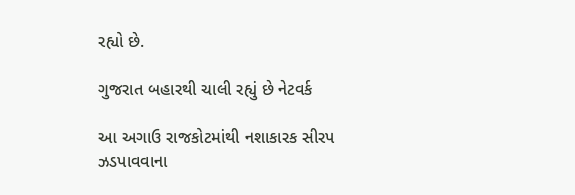રહ્યો છે.

ગુજરાત બહારથી ચાલી રહ્યું છે નેટવર્ક

આ અગાઉ રાજકોટમાંથી નશાકારક સીરપ ઝડપાવવાના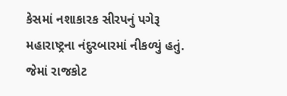કેસમાં નશાકારક સીરપનું પગેરૂ મહારાષ્ટ્રના નંદુરબારમાં નીકળ્યું હતું. જેમાં રાજકોટ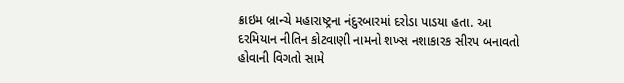ક્રાઇમ બ્રાન્ચે મહારાષ્ટ્રના નંદુરબારમાં દરોડા પાડયા હતા. આ દરમિયાન નીતિન કોટવાણી નામનો શખ્સ નશાકારક સીરપ બનાવતો હોવાની વિગતો સામે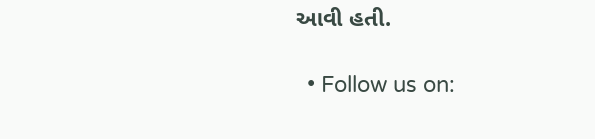આવી હતી.

  • Follow us on: